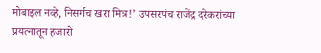मोबाइल नव्हे, निसर्गच खरा मित्र!’ उपसरपंच राजेंद्र दरेकरांच्या प्रयत्नातून हजारो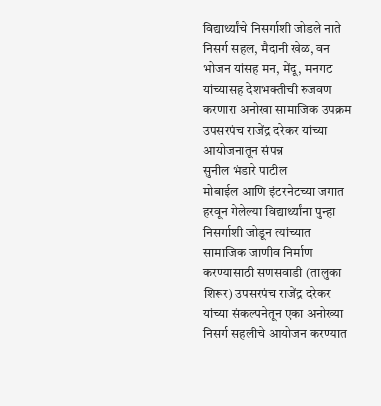विद्यार्थ्यांचे निसर्गाशी जोडले नाते
निसर्ग सहल, मैदानी खेळ, वन भोजन यांसह मन, मेंदू, मनगट यांच्यासह देशभक्तीची रुजवण करणारा अनोखा सामाजिक उपक्रम उपसरपंच राजेंद्र दरेकर यांच्या आयोजनातून संपन्न
सुनील भंडारे पाटील
मोबाईल आणि इंटरनेटच्या जगात हरवून गेलेल्या विद्यार्थ्यांना पुन्हा निसर्गाशी जोडून त्यांच्यात सामाजिक जाणीव निर्माण करण्यासाठी सणसवाडी (तालुका शिरूर) उपसरपंच राजेंद्र दरेकर यांच्या संकल्पनेतून एका अनोख्या निसर्ग सहलीचे आयोजन करण्यात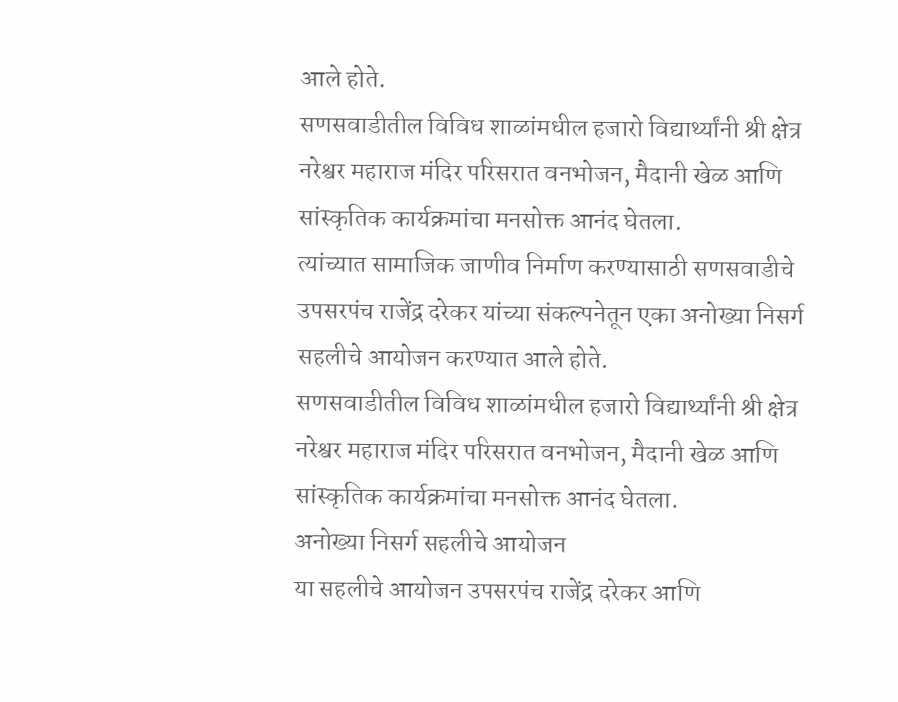आले होते.
सणसवाडीतील विविध शाळांमधील हजारो विद्यार्थ्यांनी श्री क्षेत्र नरेश्वर महाराज मंदिर परिसरात वनभोजन, मैदानी खेळ आणि सांस्कृतिक कार्यक्रमांचा मनसोक्त आनंद घेतला.
त्यांच्यात सामाजिक जाणीव निर्माण करण्यासाठी सणसवाडीचे उपसरपंच राजेंद्र दरेकर यांच्या संकल्पनेतून एका अनोख्या निसर्ग सहलीचे आयोजन करण्यात आले होते.
सणसवाडीतील विविध शाळांमधील हजारो विद्यार्थ्यांनी श्री क्षेत्र नरेश्वर महाराज मंदिर परिसरात वनभोजन, मैदानी खेळ आणि सांस्कृतिक कार्यक्रमांचा मनसोक्त आनंद घेतला.
अनोख्या निसर्ग सहलीचे आयोजन
या सहलीचे आयोजन उपसरपंच राजेंद्र दरेकर आणि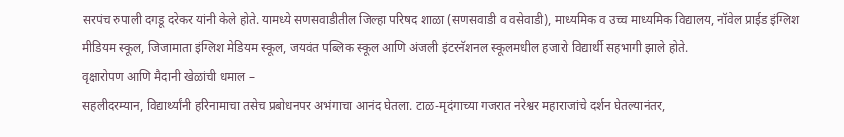सरपंच रुपाली दगडू दरेकर यांनी केले होते. यामध्ये सणसवाडीतील जिल्हा परिषद शाळा (सणसवाडी व वसेवाडी), माध्यमिक व उच्च माध्यमिक विद्यालय, नॉवेल प्राईड इंग्लिश मीडियम स्कूल, जिजामाता इंग्लिश मेडियम स्कूल, जयवंत पब्लिक स्कूल आणि अंजली इंटरनॅशनल स्कूलमधील हजारो विद्यार्थी सहभागी झाले होते.
वृक्षारोपण आणि मैदानी खेळांची धमाल –
सहलीदरम्यान, विद्यार्थ्यांनी हरिनामाचा तसेच प्रबोधनपर अभंगाचा आनंद घेतला. टाळ-मृदंगाच्या गजरात नरेश्वर महाराजांचे दर्शन घेतल्यानंतर,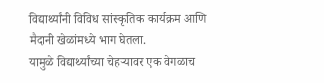विद्यार्थ्यांनी विविध सांस्कृतिक कार्यक्रम आणि मैदानी खेळांमध्ये भाग घेतला.
यामुळे विद्यार्थ्यांच्या चेहऱ्यावर एक वेगळाच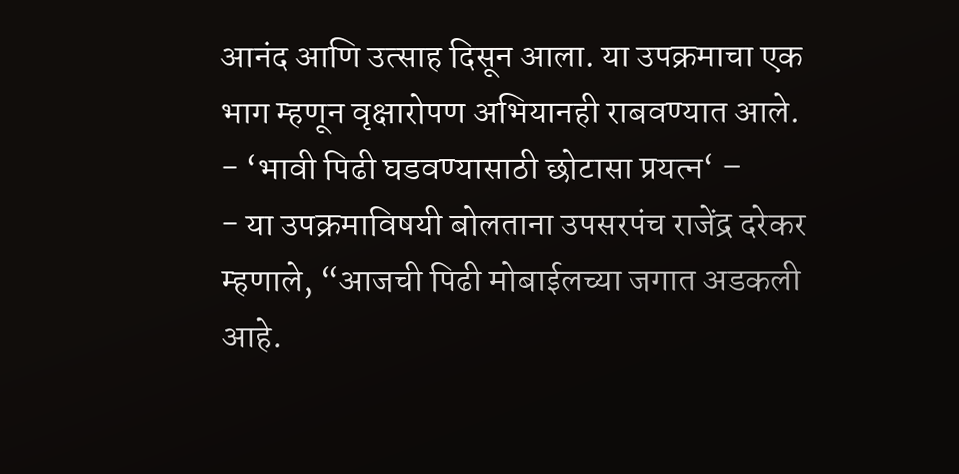आनंद आणि उत्साह दिसून आला. या उपक्रमाचा एक भाग म्हणून वृक्षारोपण अभियानही राबवण्यात आले.
- ‘भावी पिढी घडवण्यासाठी छोटासा प्रयत्न‘ –
- या उपक्रमाविषयी बोलताना उपसरपंच राजेंद्र दरेकर म्हणाले, “आजची पिढी मोबाईलच्या जगात अडकली आहे.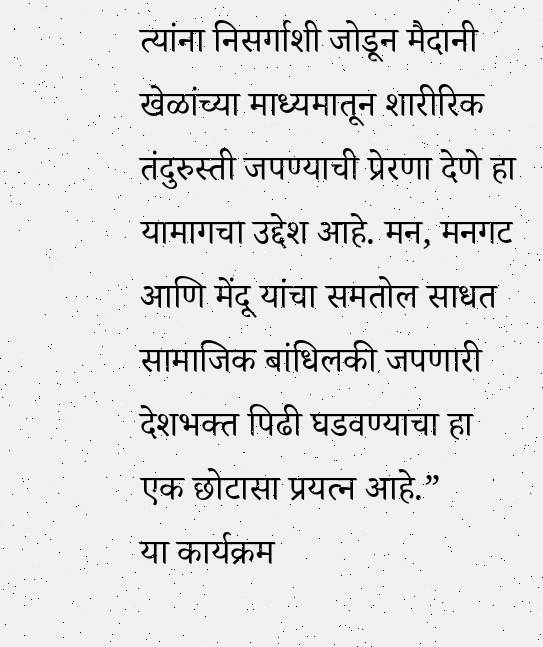त्यांना निसर्गाशी जोडून मैदानी खेळांच्या माध्यमातून शारीरिक तंदुरुस्ती जपण्याची प्रेरणा देणे हा यामागचा उद्देश आहे. मन, मनगट आणि मेंदू यांचा समतोल साधत सामाजिक बांधिलकी जपणारी देशभक्त पिढी घडवण्याचा हा एक छोटासा प्रयत्न आहे.”
या कार्यक्रम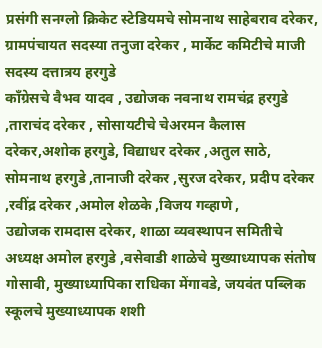प्रसंगी सनग्लो क्रिकेट स्टेडियमचे सोमनाथ साहेबराव दरेकर, ग्रामपंचायत सदस्या तनुजा दरेकर , मार्केट कमिटीचे माजी सदस्य दत्तात्रय हरगुडे
काँग्रेसचे वैभव यादव , उद्योजक नवनाथ रामचंद्र हरगुडे ,ताराचंद दरेकर , सोसायटीचे चेअरमन कैलास दरेकर,अशोक हरगुडे, विद्याधर दरेकर ,अतुल साठे, सोमनाथ हरगुडे ,तानाजी दरेकर ,सुरज दरेकर, प्रदीप दरेकर ,रवींद्र दरेकर ,अमोल शेळके ,विजय गव्हाणे ,
उद्योजक रामदास दरेकर, शाळा व्यवस्थापन समितीचे अध्यक्ष अमोल हरगुडे ,वसेवाडी शाळेचे मुख्याध्यापक संतोष गोसावी, मुख्याध्यापिका राधिका मेंगावडे, जयवंत पब्लिक स्कूलचे मुख्याध्यापक शशी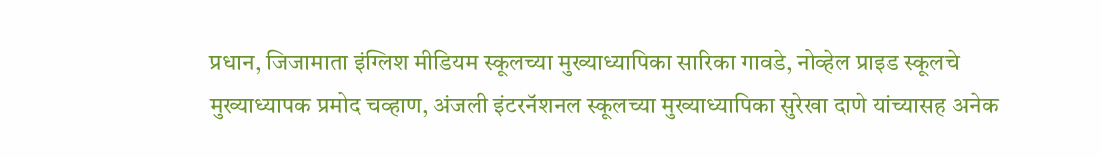प्रधान, जिजामाता इंग्लिश मीडियम स्कूलच्या मुख्याध्यापिका सारिका गावडे, नोव्हेल प्राइड स्कूलचे मुख्याध्यापक प्रमोद चव्हाण, अंजली इंटरनॅशनल स्कूलच्या मुख्याध्यापिका सुरेखा दाणे यांच्यासह अनेक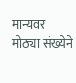मान्यवर मोठ्या संख्येने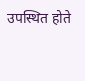उपस्थित होते